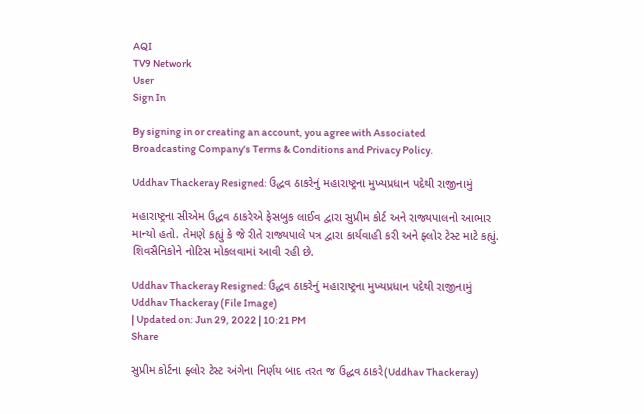AQI
TV9 Network
User
Sign In

By signing in or creating an account, you agree with Associated Broadcasting Company's Terms & Conditions and Privacy Policy.

Uddhav Thackeray Resigned: ઉદ્ધવ ઠાકરેનું મહારાષ્ટ્રના મુખ્યપ્રધાન પદેથી રાજીનામું

મહારાષ્ટ્રના સીએમ ઉદ્ધવ ઠાકરેએ ફેસબુક લાઈવ દ્વારા સુપ્રીમ કોર્ટ અને રાજ્યપાલનો આભાર માન્યો હતો. તેમણે કહ્યું કે જે રીતે રાજ્યપાલે પત્ર દ્વારા કાર્યવાહી કરી અને ફ્લોર ટેસ્ટ માટે કહ્યું. શિવસૈનિકોને નોટિસ મોકલવામાં આવી રહી છે.

Uddhav Thackeray Resigned: ઉદ્ધવ ઠાકરેનું મહારાષ્ટ્રના મુખ્યપ્રધાન પદેથી રાજીનામું
Uddhav Thackeray (File Image)
| Updated on: Jun 29, 2022 | 10:21 PM
Share

સુપ્રીમ કોર્ટના ફ્લોર ટેસ્ટ અંગેના નિર્ણય બાદ તરત જ ઉદ્ધવ ઠાકરે(Uddhav Thackeray)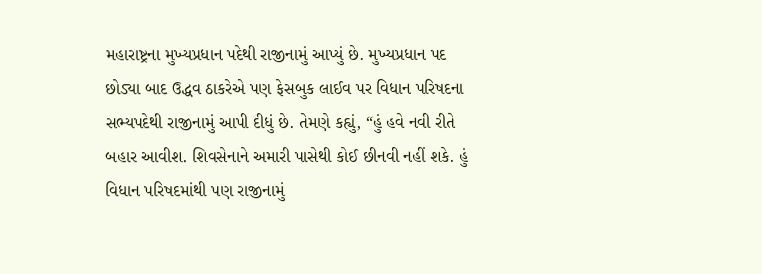મહારાષ્ટ્રના મુખ્યપ્રધાન પદેથી રાજીનામું આપ્યું છે. મુખ્યપ્રધાન પદ છોડ્યા બાદ ઉદ્ધવ ઠાકરેએ પણ ફેસબુક લાઈવ પર વિધાન પરિષદના સભ્યપદેથી રાજીનામું આપી દીધું છે. તેમણે કહ્યું, “હું હવે નવી રીતે બહાર આવીશ. શિવસેનાને અમારી પાસેથી કોઈ છીનવી નહીં શકે. હું વિધાન પરિષદમાંથી પણ રાજીનામું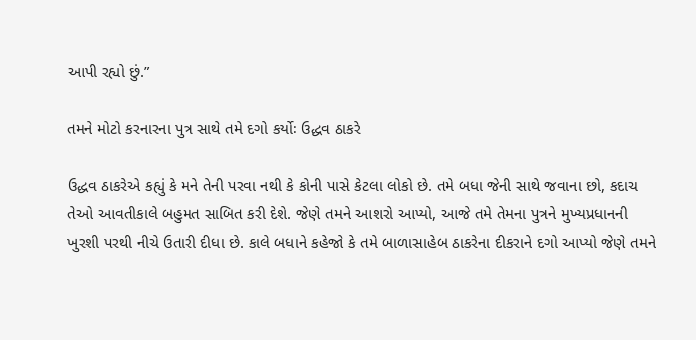આપી રહ્યો છું.”

તમને મોટો કરનારના પુત્ર સાથે તમે દગો કર્યોઃ ઉદ્ધવ ઠાકરે

ઉદ્ધવ ઠાકરેએ કહ્યું કે મને તેની પરવા નથી કે કોની પાસે કેટલા લોકો છે. તમે બધા જેની સાથે જવાના છો, કદાચ તેઓ આવતીકાલે બહુમત સાબિત કરી દેશે. જેણે તમને આશરો આપ્યો, આજે તમે તેમના પુત્રને મુખ્યપ્રધાનની ખુરશી પરથી નીચે ઉતારી દીધા છે. કાલે બધાને કહેજો કે તમે બાળાસાહેબ ઠાકરેના દીકરાને દગો આપ્યો જેણે તમને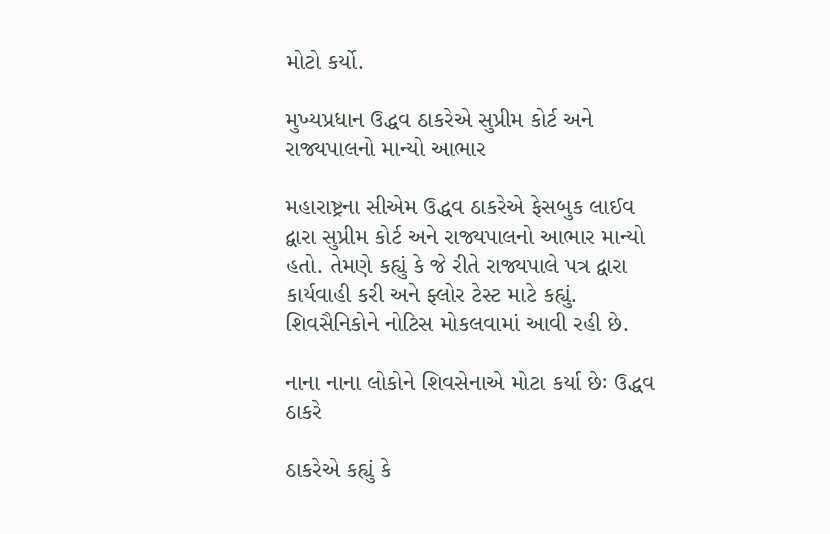મોટો કર્યો.

મુખ્યપ્રધાન ઉદ્ધવ ઠાકરેએ સુપ્રીમ કોર્ટ અને રાજ્યપાલનો માન્યો આભાર

મહારાષ્ટ્રના સીએમ ઉદ્ધવ ઠાકરેએ ફેસબુક લાઈવ દ્વારા સુપ્રીમ કોર્ટ અને રાજ્યપાલનો આભાર માન્યો હતો. તેમણે કહ્યું કે જે રીતે રાજ્યપાલે પત્ર દ્વારા કાર્યવાહી કરી અને ફ્લોર ટેસ્ટ માટે કહ્યું. શિવસૈનિકોને નોટિસ મોકલવામાં આવી રહી છે.

નાના નાના લોકોને શિવસેનાએ મોટા કર્યા છેઃ ઉદ્ધવ ઠાકરે

ઠાકરેએ કહ્યું કે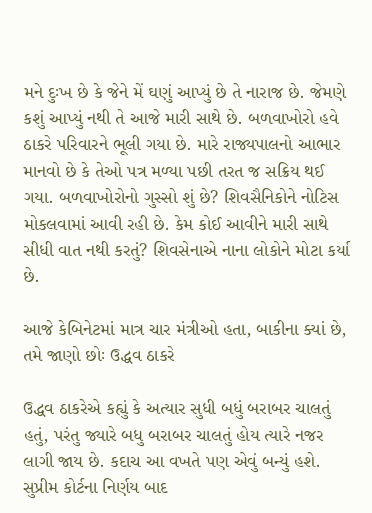મને દુઃખ છે કે જેને મેં ઘણું આપ્યું છે તે નારાજ છે. જેમણે કશું આપ્યું નથી તે આજે મારી સાથે છે. બળવાખોરો હવે ઠાકરે પરિવારને ભૂલી ગયા છે. મારે રાજ્યપાલનો આભાર માનવો છે કે તેઓ પત્ર મળ્યા પછી તરત જ સક્રિય થઈ ગયા. બળવાખોરોનો ગુસ્સો શું છે? શિવસૈનિકોને નોટિસ મોકલવામાં આવી રહી છે. કેમ કોઈ આવીને મારી સાથે સીધી વાત નથી કરતું? શિવસેનાએ નાના લોકોને મોટા કર્યા છે.

આજે કેબિનેટમાં માત્ર ચાર મંત્રીઓ હતા, બાકીના ક્યાં છે, તમે જાણો છોઃ ઉદ્ધવ ઠાકરે

ઉદ્ધવ ઠાકરેએ કહ્યું કે અત્યાર સુધી બધું બરાબર ચાલતું હતું, પરંતુ જ્યારે બધુ બરાબર ચાલતું હોય ત્યારે નજર લાગી જાય છે. કદાચ આ વખતે પણ એવું બન્યું હશે. સુપ્રીમ કોર્ટના નિર્ણય બાદ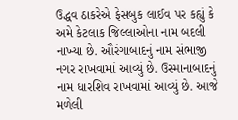ઉદ્ધવ ઠાકરેએ ફેસબુક લાઈવ પર કહ્યું કે અમે કેટલાક જિલ્લાઓના નામ બદલી નાખ્યા છે. ઔરંગાબાદનું નામ સંભાજી નગર રાખવામાં આવ્યું છે. ઉસ્માનાબાદનું નામ ધારશિવ રાખવામાં આવ્યું છે. આજે મળેલી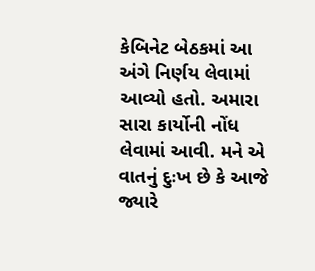કેબિનેટ બેઠકમાં આ અંગે નિર્ણય લેવામાં આવ્યો હતો. અમારા સારા કાર્યોની નોંધ લેવામાં આવી. મને એ વાતનું દુઃખ છે કે આજે જ્યારે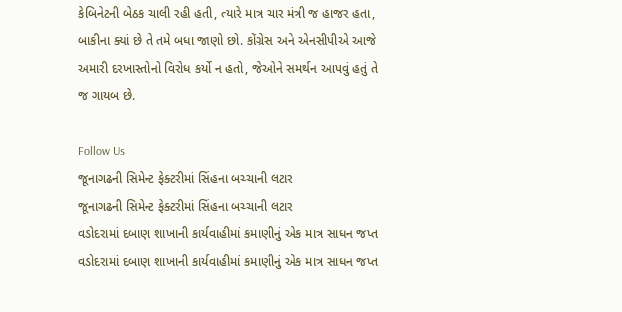કેબિનેટની બેઠક ચાલી રહી હતી, ત્યારે માત્ર ચાર મંત્રી જ હાજર હતા, બાકીના ક્યાં છે તે તમે બધા જાણો છો. કોંગ્રેસ અને એનસીપીએ આજે અમારી દરખાસ્તોનો વિરોધ કર્યો ન હતો, જેઓને સમર્થન આપવું હતું તે જ ગાયબ છે.

Follow Us
જૂનાગઢની સિમેન્ટ ફેક્ટરીમાં સિંહના બચ્ચાની લટાર
જૂનાગઢની સિમેન્ટ ફેક્ટરીમાં સિંહના બચ્ચાની લટાર
વડોદરામાં દબાણ શાખાની કાર્યવાહીમાં કમાણીનું એક માત્ર સાધન જપ્ત
વડોદરામાં દબાણ શાખાની કાર્યવાહીમાં કમાણીનું એક માત્ર સાધન જપ્ત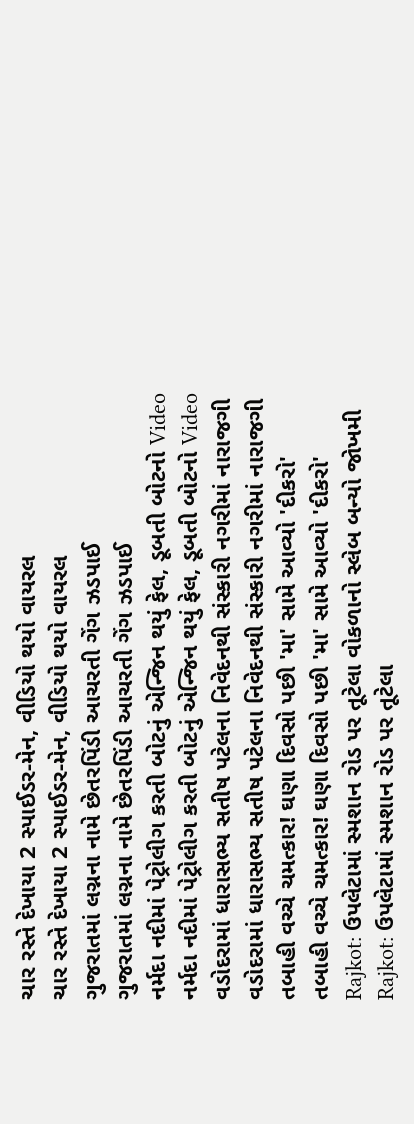ચાર રસ્તે દેખાયા 2 સ્પાઈડર-મેન, વીડિયો થયો વાયરલ
ચાર રસ્તે દેખાયા 2 સ્પાઈડર-મેન, વીડિયો થયો વાયરલ
ગુજરાતમાં લગ્નના નામે છેતરપિંડી આચરતી ગેંગ ઝડપાઈ
ગુજરાતમાં લગ્નના નામે છેતરપિંડી આચરતી ગેંગ ઝડપાઈ
નર્મદા નદીમાં પેટ્રોલીગ કરતી બોટનું એન્જિન થયું ફેલ, ડૂબતી બોટનો Video
નર્મદા નદીમાં પેટ્રોલીગ કરતી બોટનું એન્જિન થયું ફેલ, ડૂબતી બોટનો Video
વડોદરામાં ધારાસભ્ય સતીષ પટેલના નિવેદનથી સંસ્કારી નગરીમાં નારાજગી
વડોદરામાં ધારાસભ્ય સતીષ પટેલના નિવેદનથી સંસ્કારી નગરીમાં નારાજગી
તબાહી વચ્ચે ચમત્કાર! ઘણા દિવસો પછી 'મા' સામે આવ્યો 'દીકરો'
તબાહી વચ્ચે ચમત્કાર! ઘણા દિવસો પછી 'મા' સામે આવ્યો 'દીકરો'
Rajkot: ઉપલેટામાં સ્મશાન રોડ પર તૂટેલા વોકળાનો સ્લેબ બન્યો જોખમી
Rajkot: ઉપલેટામાં સ્મશાન રોડ પર તૂટેલા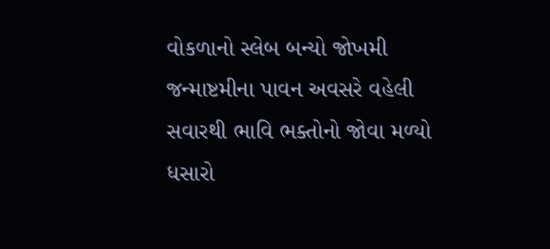વોકળાનો સ્લેબ બન્યો જોખમી
જન્માષ્ટમીના પાવન અવસરે વહેલી સવારથી ભાવિ ભક્તોનો જોવા મળ્યો ધસારો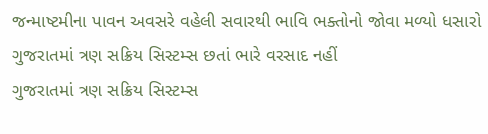જન્માષ્ટમીના પાવન અવસરે વહેલી સવારથી ભાવિ ભક્તોનો જોવા મળ્યો ધસારો
ગુજરાતમાં ત્રણ સક્રિય સિસ્ટમ્સ છતાં ભારે વરસાદ નહીં
ગુજરાતમાં ત્રણ સક્રિય સિસ્ટમ્સ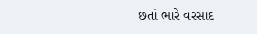છતાં ભારે વરસાદ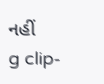નહીં
g clip-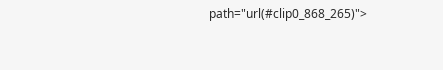path="url(#clip0_868_265)">